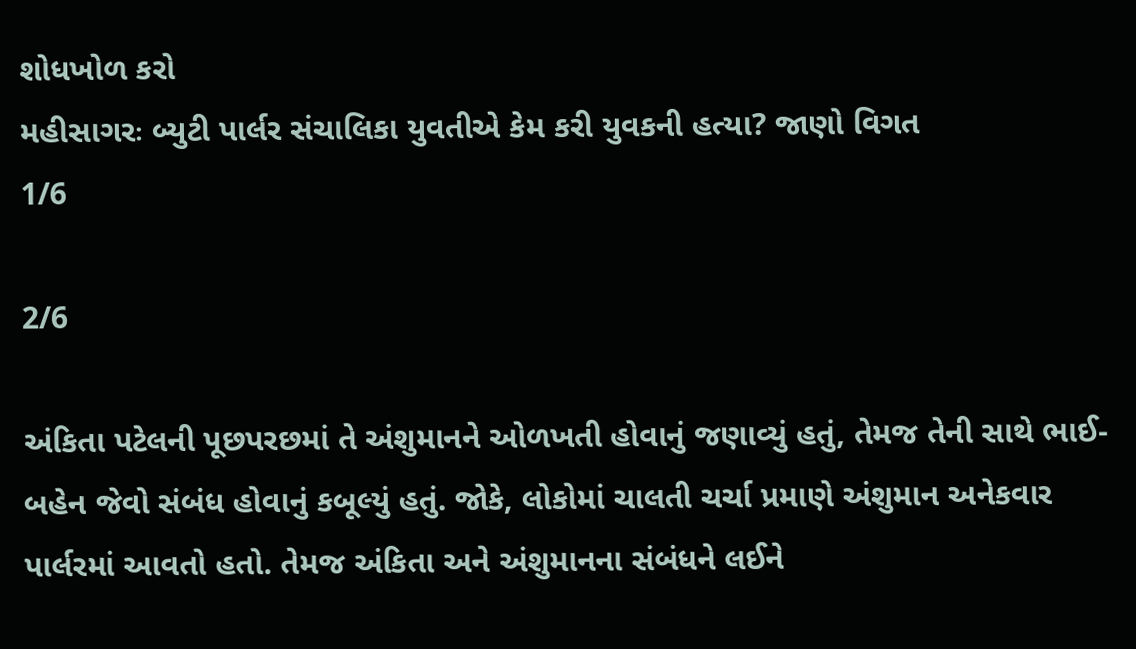શોધખોળ કરો
મહીસાગરઃ બ્યુટી પાર્લર સંચાલિકા યુવતીએ કેમ કરી યુવકની હત્યા? જાણો વિગત
1/6

2/6

અંકિતા પટેલની પૂછપરછમાં તે અંશુમાનને ઓળખતી હોવાનું જણાવ્યું હતું, તેમજ તેની સાથે ભાઈ-બહેન જેવો સંબંધ હોવાનું કબૂલ્યું હતું. જોકે, લોકોમાં ચાલતી ચર્ચા પ્રમાણે અંશુમાન અનેકવાર પાર્લરમાં આવતો હતો. તેમજ અંકિતા અને અંશુમાનના સંબંધને લઈને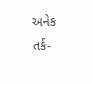અનેક તર્ક-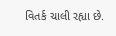વિતર્ક ચાલી રહ્યા છે.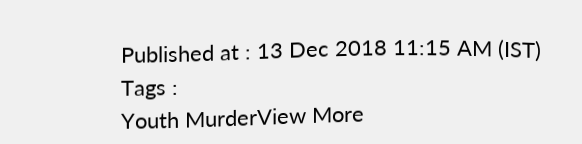Published at : 13 Dec 2018 11:15 AM (IST)
Tags :
Youth MurderView More